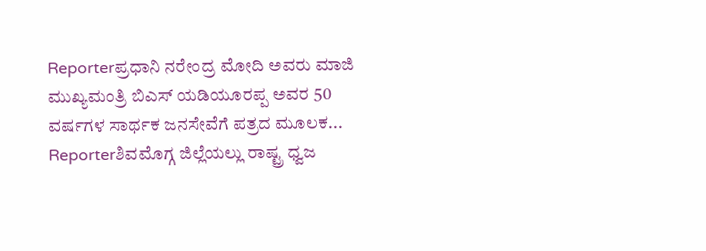Reporterಪ್ರಧಾನಿ ನರೇಂದ್ರ ಮೋದಿ ಅವರು ಮಾಜಿ ಮುಖ್ಯಮಂತ್ರಿ ಬಿಎಸ್ ಯಡಿಯೂರಪ್ಪ ಅವರ 50 ವರ್ಷಗಳ ಸಾರ್ಥಕ ಜನಸೇವೆಗೆ ಪತ್ರದ ಮೂಲಕ...
Reporterಶಿವಮೊಗ್ಗ ಜಿಲ್ಲೆಯಲ್ಲು ರಾಷ್ಟ್ರ ಧ್ವಜ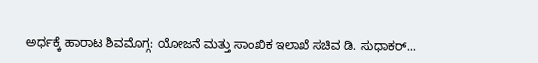ಅರ್ಧಕ್ಕೆ ಹಾರಾಟ ಶಿವಮೊಗ್ಗ: ಯೋಜನೆ ಮತ್ತು ಸಾಂಖಿಕ ಇಲಾಖೆ ಸಚಿವ ಡಿ. ಸುಧಾಕರ್...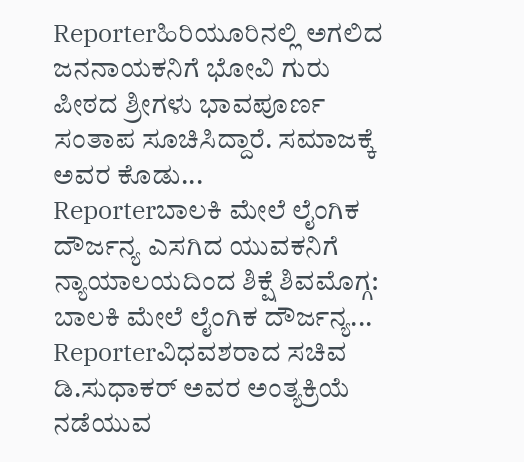Reporterಹಿರಿಯೂರಿನಲ್ಲಿ ಅಗಲಿದ ಜನನಾಯಕನಿಗೆ ಭೋವಿ ಗುರು ಪೀಠದ ಶ್ರೀಗಳು ಭಾವಪೂರ್ಣ ಸಂತಾಪ ಸೂಚಿಸಿದ್ದಾರೆ. ಸಮಾಜಕ್ಕೆ ಅವರ ಕೊಡು...
Reporterಬಾಲಕಿ ಮೇಲೆ ಲೈಂಗಿಕ ದೌರ್ಜನ್ಯ ಎಸಗಿದ ಯುವಕನಿಗೆ ನ್ಯಾಯಾಲಯದಿಂದ ಶಿಕ್ಷೆ ಶಿವಮೊಗ್ಗ: ಬಾಲಕಿ ಮೇಲೆ ಲೈಂಗಿಕ ದೌರ್ಜನ್ಯ...
Reporterವಿಧವಶರಾದ ಸಚಿವ ಡಿ.ಸುಧಾಕರ್ ಅವರ ಅಂತ್ಯಕ್ರಿಯೆ ನಡೆಯುವ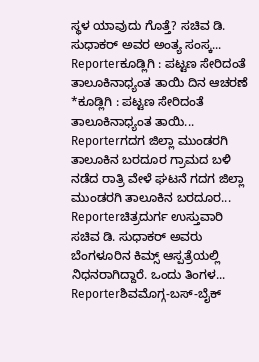ಸ್ಥಳ ಯಾವುದು ಗೊತ್ತೆ? ಸಚಿವ ಡಿ. ಸುಧಾಕರ್ ಅವರ ಅಂತ್ಯ ಸಂಸ್ಕ...
Reporterಕೂಡ್ಲಿಗಿ : ಪಟ್ಟಣ ಸೇರಿದಂತೆ ತಾಲೂಕಿನಾಧ್ಯಂತ ತಾಯಿ ದಿನ ಆಚರಣೆ *ಕೂಡ್ಲಿಗಿ : ಪಟ್ಟಣ ಸೇರಿದಂತೆ ತಾಲೂಕಿನಾಧ್ಯಂತ ತಾಯಿ...
Reporterಗದಗ ಜಿಲ್ಲಾ ಮುಂಡರಗಿ ತಾಲೂಕಿನ ಬರದೂರ ಗ್ರಾಮದ ಬಳಿ ನಡೆದ ರಾತ್ರಿ ವೇಳೆ ಘಟನೆ ಗದಗ ಜಿಲ್ಲಾ ಮುಂಡರಗಿ ತಾಲೂಕಿನ ಬರದೂರ...
Reporterಚಿತ್ರದುರ್ಗ ಉಸ್ತುವಾರಿ ಸಚಿವ ಡಿ. ಸುಧಾಕರ್ ಅವರು ಬೆಂಗಳೂರಿನ ಕಿಮ್ಸ್ ಆಸ್ಪತ್ರೆಯಲ್ಲಿ ನಿಧನರಾಗಿದ್ದಾರೆ. ಒಂದು ತಿಂಗಳ...
Reporterಶಿವಮೊಗ್ಗ-ಬಸ್-ಬೈಕ್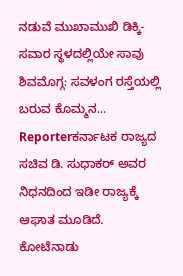ನಡುವೆ ಮುಖಾಮುಖಿ ಡಿಕ್ಕಿ-ಸವಾರ ಸ್ಥಳದಲ್ಲಿಯೇ ಸಾವು ಶಿವಮೊಗ್ಗ: ಸವಳಂಗ ರಸ್ತೆಯಲ್ಲಿ ಬರುವ ಕೊಮ್ಮನ...
Reporterಕರ್ನಾಟಕ ರಾಜ್ಯದ ಸಚಿವ ಡಿ. ಸುಧಾಕರ್ ಅವರ ನಿಧನದಿಂದ ಇಡೀ ರಾಜ್ಯಕ್ಕೆ ಆಘಾತ ಮೂಡಿದೆ. ಕೋಟೆನಾಡು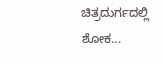ಚಿತ್ರದುರ್ಗದಲ್ಲಿ ಶೋಕ...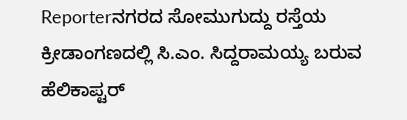Reporterನಗರದ ಸೋಮುಗುದ್ದು ರಸ್ತೆಯ ಕ್ರೀಡಾಂಗಣದಲ್ಲಿ ಸಿ.ಎಂ. ಸಿದ್ದರಾಮಯ್ಯ ಬರುವ ಹೆಲಿಕಾಪ್ಟರ್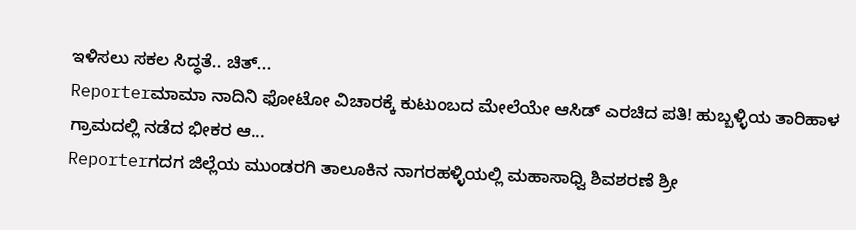ಇಳಿಸಲು ಸಕಲ ಸಿದ್ಧತೆ.. ಚಿತ್...
Reporterಮಾಮಾ ನಾದಿನಿ ಫೋಟೋ ವಿಚಾರಕ್ಕೆ ಕುಟುಂಬದ ಮೇಲೆಯೇ ಆಸಿಡ್ ಎರಚಿದ ಪತಿ! ಹುಬ್ಬಳ್ಳಿಯ ತಾರಿಹಾಳ ಗ್ರಾಮದಲ್ಲಿ ನಡೆದ ಭೀಕರ ಆ...
Reporterಗದಗ ಜಿಲ್ಲೆಯ ಮುಂಡರಗಿ ತಾಲೂಕಿನ ನಾಗರಹಳ್ಳಿಯಲ್ಲಿ ಮಹಾಸಾಧ್ವಿ ಶಿವಶರಣೆ ಶ್ರೀ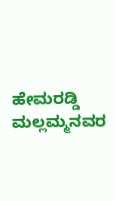ಹೇಮರಡ್ಡಿ ಮಲ್ಲಮ್ಮನವರ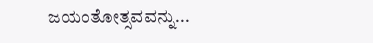ಜಯಂತೋತ್ಸವವನ್ನು...